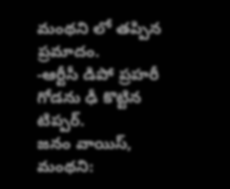మంథని లో తప్పిన ప్రమాదం.
-ఆర్టీసీ డిపో ప్రహరీ గోడను ఢీ కొట్టిన టిప్పర్.
జనం వాయిస్, మంథని: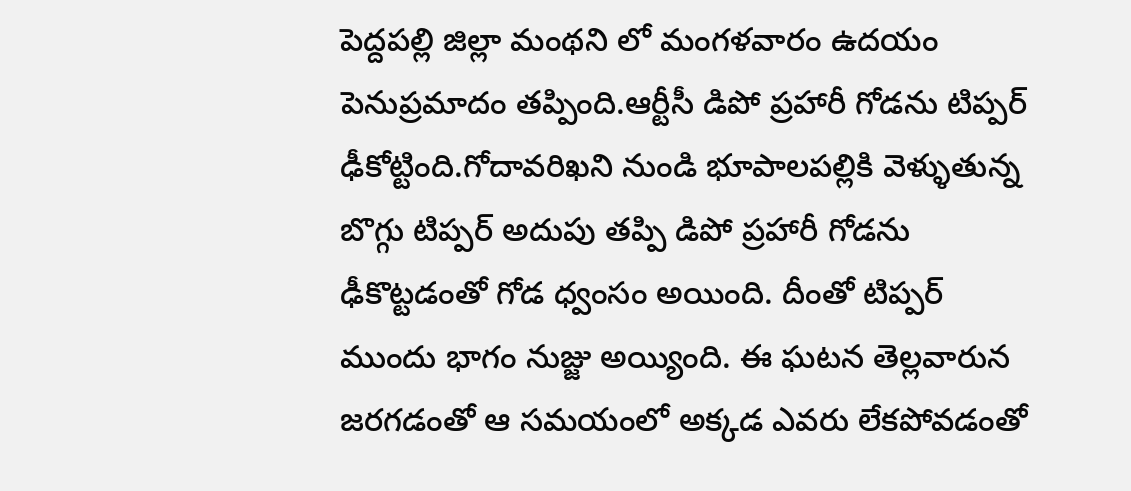పెద్దపల్లి జిల్లా మంథని లో మంగళవారం ఉదయం పెనుప్రమాదం తప్పింది.ఆర్టీసీ డిపో ప్రహారీ గోడను టిప్పర్ ఢీకోట్టింది.గోదావరిఖని నుండి భూపాలపల్లికి వెళ్ళుతున్న బొగ్గు టిప్పర్ అదుపు తప్పి డిపో ప్రహారీ గోడను ఢీకొట్టడంతో గోడ ధ్వంసం అయింది. దీంతో టిప్పర్ ముందు భాగం నుజ్జు అయ్యింది. ఈ ఘటన తెల్లవారున జరగడంతో ఆ సమయంలో అక్కడ ఎవరు లేకపోవడంతో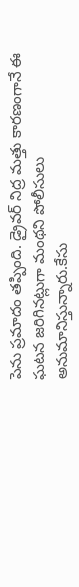పెను ప్రమాదం తప్పింది. డ్రైవర్ నిద్ర మత్తు కారణంగానే ఈ ఘటన జరిగినట్లుగా మంథని పోలీసులు అనుమానిస్తున్నారు.కేసు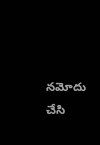నమోదు చేసి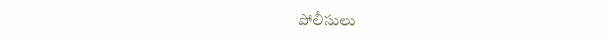పోలీసులు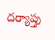దర్యాప్తు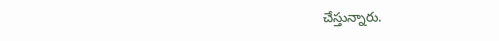చేస్తున్నారు.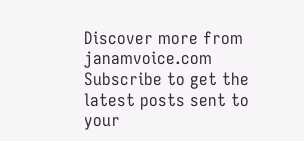Discover more from janamvoice.com
Subscribe to get the latest posts sent to your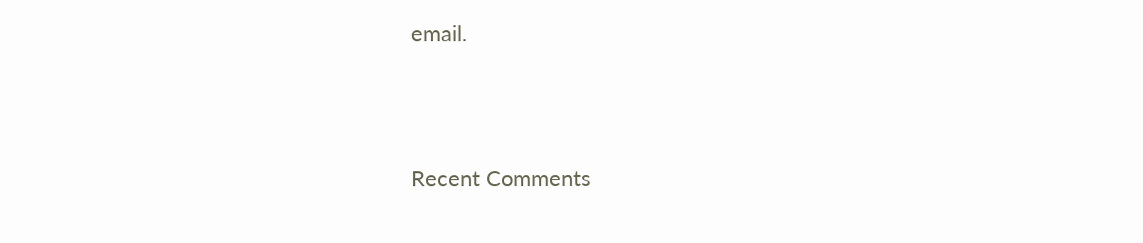email.





Recent Comments